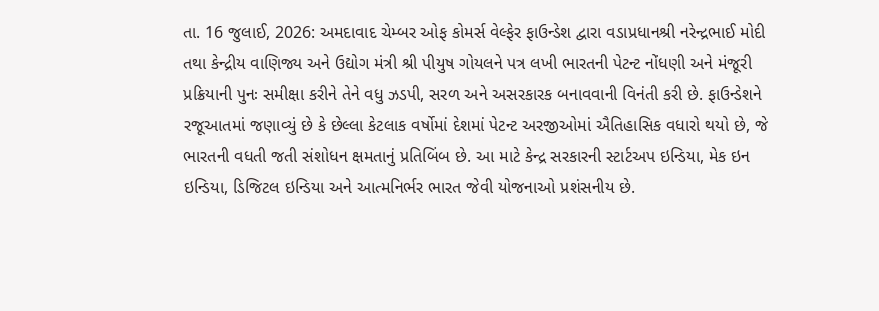તા. 16 જુલાઈ, 2026: અમદાવાદ ચેમ્બર ઓફ કોમર્સ વેલ્ફેર ફાઉન્ડેશ દ્વારા વડાપ્રધાનશ્રી નરેન્દ્રભાઈ મોદી તથા કેન્દ્રીય વાણિજ્ય અને ઉદ્યોગ મંત્રી શ્રી પીયુષ ગોયલને પત્ર લખી ભારતની પેટન્ટ નોંધણી અને મંજૂરી પ્રક્રિયાની પુનઃ સમીક્ષા કરીને તેને વધુ ઝડપી, સરળ અને અસરકારક બનાવવાની વિનંતી કરી છે. ફાઉન્ડેશને રજૂઆતમાં જણાવ્યું છે કે છેલ્લા કેટલાક વર્ષોમાં દેશમાં પેટન્ટ અરજીઓમાં ઐતિહાસિક વધારો થયો છે, જે ભારતની વધતી જતી સંશોધન ક્ષમતાનું પ્રતિબિંબ છે. આ માટે કેન્દ્ર સરકારની સ્ટાર્ટઅપ ઇન્ડિયા, મેક ઇન ઇન્ડિયા, ડિજિટલ ઇન્ડિયા અને આત્મનિર્ભર ભારત જેવી યોજનાઓ પ્રશંસનીય છે.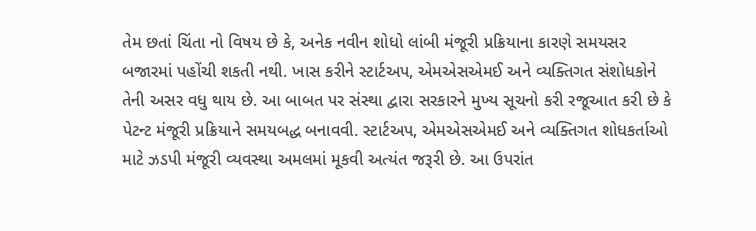તેમ છતાં ચિંતા નો વિષય છે કે, અનેક નવીન શોધો લાંબી મંજૂરી પ્રક્રિયાના કારણે સમયસર બજારમાં પહોંચી શકતી નથી. ખાસ કરીને સ્ટાર્ટઅપ, એમએસએમઈ અને વ્યક્તિગત સંશોધકોને તેની અસર વધુ થાય છે. આ બાબત પર સંસ્થા દ્વારા સરકારને મુખ્ય સૂચનો કરી રજૂઆત કરી છે કે પેટન્ટ મંજૂરી પ્રક્રિયાને સમયબદ્ધ બનાવવી. સ્ટાર્ટઅપ, એમએસએમઈ અને વ્યક્તિગત શોધકર્તાઓ માટે ઝડપી મંજૂરી વ્યવસ્થા અમલમાં મૂકવી અત્યંત જરૂરી છે. આ ઉપરાંત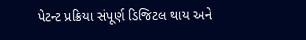પેટન્ટ પ્રક્રિયા સંપૂર્ણ ડિજિટલ થાય અને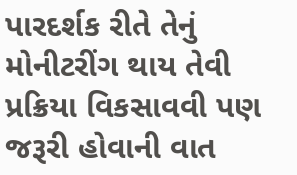પારદર્શક રીતે તેનું મોનીટરીંગ થાય તેવી પ્રક્રિયા વિકસાવવી પણ જરૂરી હોવાની વાત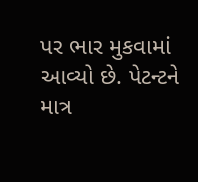પર ભાર મુકવામાં આવ્યો છે. પેટન્ટને માત્ર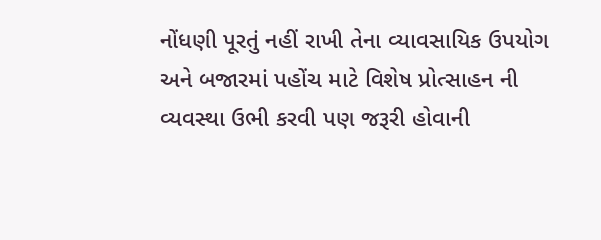નોંધણી પૂરતું નહીં રાખી તેના વ્યાવસાયિક ઉપયોગ અને બજારમાં પહોંચ માટે વિશેષ પ્રોત્સાહન ની વ્યવસ્થા ઉભી કરવી પણ જરૂરી હોવાની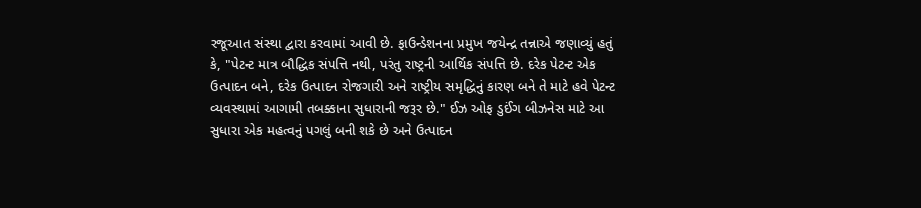રજૂઆત સંસ્થા દ્વારા કરવામાં આવી છે. ફાઉન્ડેશનના પ્રમુખ જયેન્દ્ર તન્નાએ જણાવ્યું હતું કે, "પેટન્ટ માત્ર બૌદ્ધિક સંપત્તિ નથી, પરંતુ રાષ્ટ્રની આર્થિક સંપત્તિ છે. દરેક પેટન્ટ એક ઉત્પાદન બને, દરેક ઉત્પાદન રોજગારી અને રાષ્ટ્રીય સમૃદ્ધિનું કારણ બને તે માટે હવે પેટન્ટ વ્યવસ્થામાં આગામી તબક્કાના સુધારાની જરૂર છે." ઈઝ ઓફ ડુઈંગ બીઝનેસ માટે આ સુધારા એક મહત્વનું પગલું બની શકે છે અને ઉત્પાદન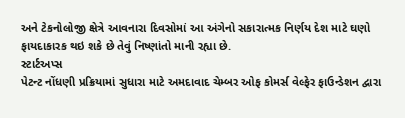અને ટેકનોલોજી ક્ષેત્રે આવનારા દિવસોમાં આ અંગેનો સકારાત્મક નિર્ણય દેશ માટે ઘણો ફાયદાકારક થઇ શકે છે તેવું નિષ્ણાંતો માની રહ્યા છે.
સ્ટાર્ટઅપ્સ
પેટન્ટ નોંધણી પ્રક્રિયામાં સુધારા માટે અમદાવાદ ચેમ્બર ઓફ કોમર્સ વેલ્ફેર ફાઉન્ડેશન દ્વારા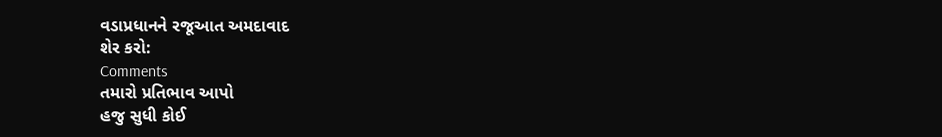વડાપ્રધાનને રજૂઆત અમદાવાદ
શેર કરો:
Comments
તમારો પ્રતિભાવ આપો
હજુ સુધી કોઈ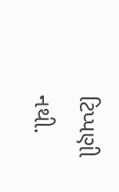ટિપ્પણી નથી.